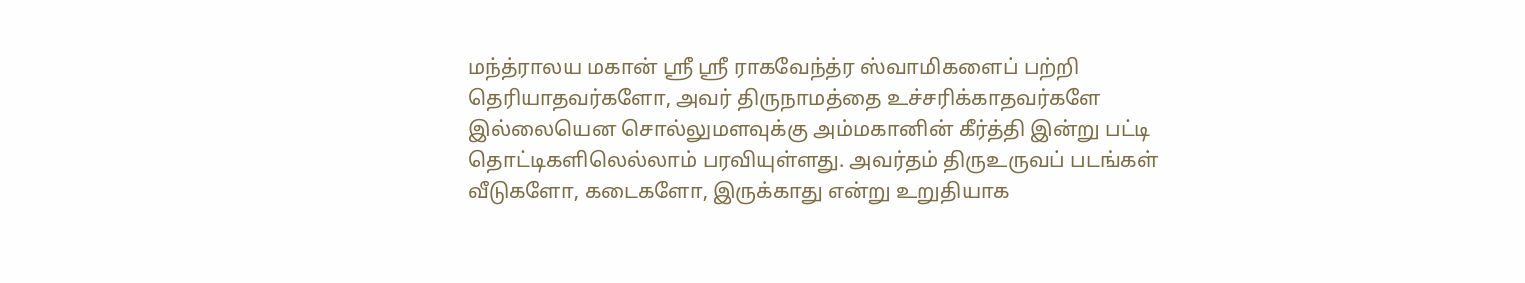மந்த்ராலய மகான் ஶ்ரீ ஶ்ரீ ராகவேந்த்ர ஸ்வாமிகளைப் பற்றி தெரியாதவர்களோ, அவர் திருநாமத்தை உச்சரிக்காதவர்களே இல்லையென சொல்லுமளவுக்கு அம்மகானின் கீர்த்தி இன்று பட்டி தொட்டிகளிலெல்லாம் பரவியுள்ளது. அவர்தம் திருஉருவப் படங்கள் வீடுகளோ, கடைகளோ, இருக்காது என்று உறுதியாக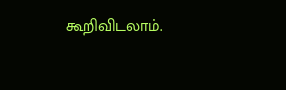கூறிவிடலாம்.